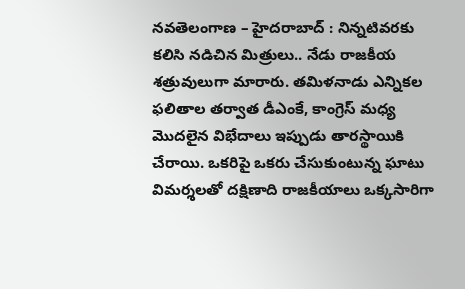నవతెలంగాణ – హైదరాబాద్ : నిన్నటివరకు కలిసి నడిచిన మిత్రులు.. నేడు రాజకీయ శత్రువులుగా మారారు. తమిళనాడు ఎన్నికల ఫలితాల తర్వాత డీఎంకే, కాంగ్రెస్ మధ్య మొదలైన విభేదాలు ఇప్పుడు తారస్థాయికి చేరాయి. ఒకరిపై ఒకరు చేసుకుంటున్న ఘాటు విమర్శలతో దక్షిణాది రాజకీయాలు ఒక్కసారిగా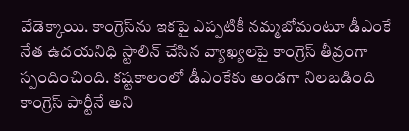వేడెక్కాయి. కాంగ్రెస్‌ను ఇకపై ఎప్పటికీ నమ్మబోమంటూ డీఎంకే నేత ఉదయనిధి స్టాలిన్ చేసిన వ్యాఖ్యలపై కాంగ్రెస్ తీవ్రంగా స్పందించింది. కష్టకాలంలో డీఎంకేకు అండగా నిలబడింది కాంగ్రెస్ పార్టీనే అని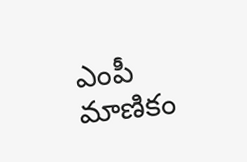ఎంపీ మాణికం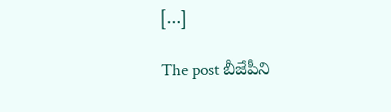[…]

The post బీజేపీని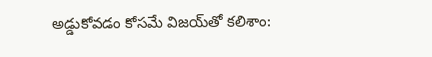అడ్డుకోవడం కోసమే విజయ్‌తో కలిశాం: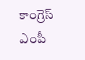కాంగ్రెస్‌ ఎంపీ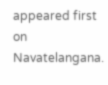appeared first on Navatelangana.